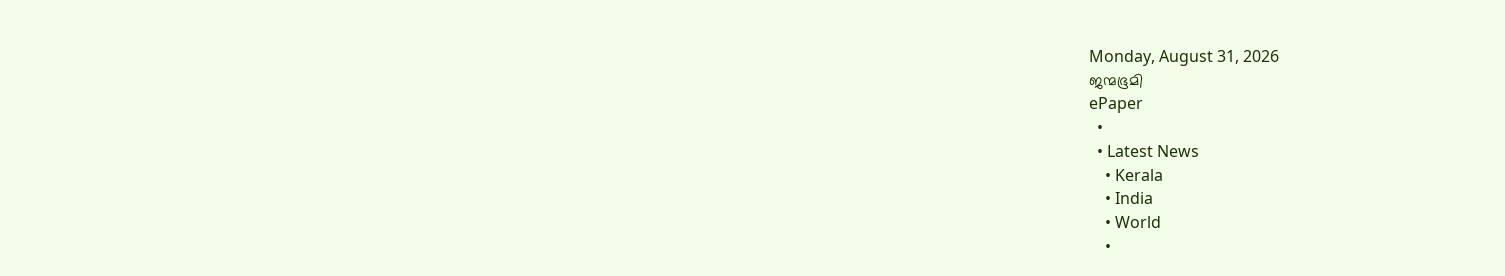Monday, August 31, 2026
ജന്മഭൂമി
ePaper
  •
  • Latest News
    • Kerala
    • India
    • World
    •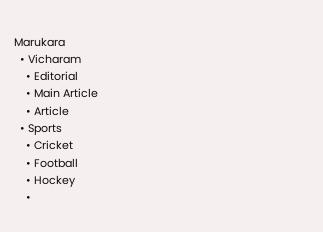Marukara
  • Vicharam
    • Editorial
    • Main Article
    • Article
  • Sports
    • Cricket
    • Football
    • Hockey
    •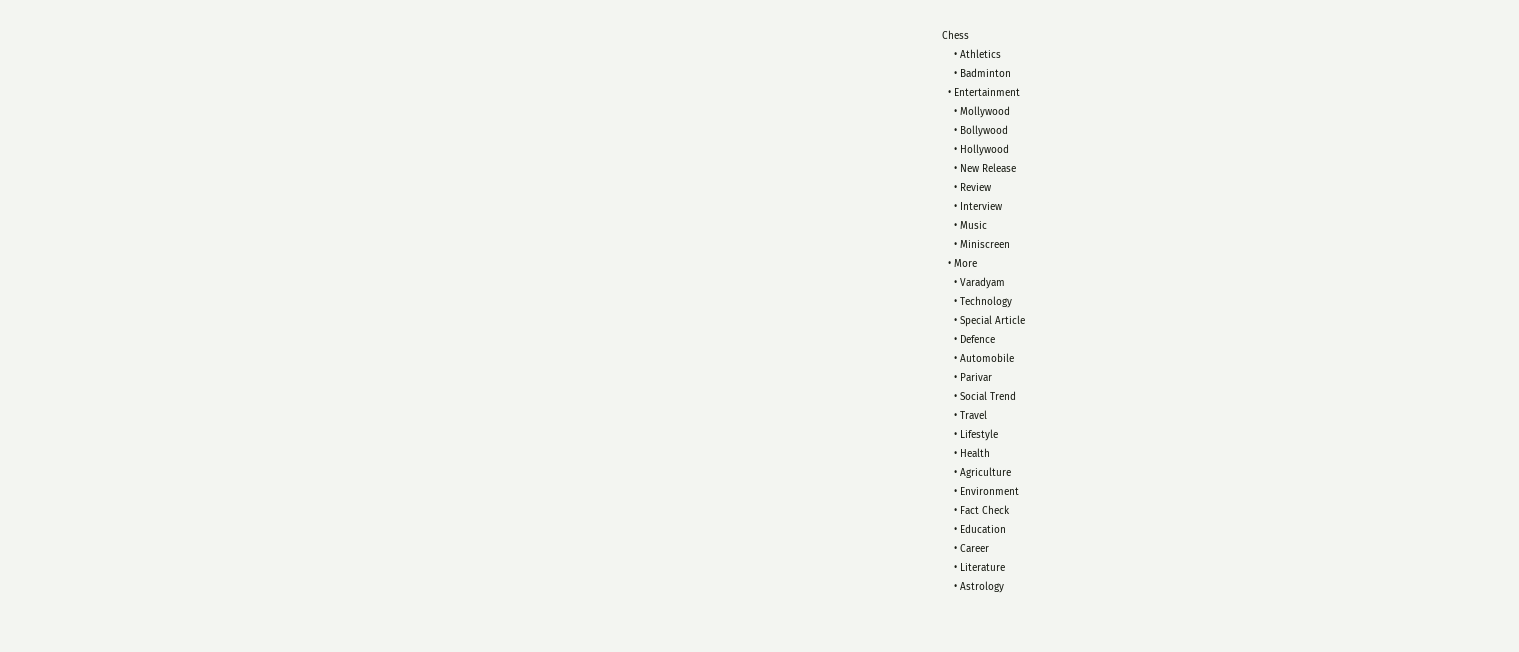Chess
    • Athletics
    • Badminton
  • Entertainment
    • Mollywood
    • Bollywood
    • Hollywood
    • New Release
    • Review
    • Interview
    • Music
    • Miniscreen
  • More
    • Varadyam
    • Technology
    • Special Article
    • Defence
    • Automobile
    • Parivar
    • Social Trend
    • Travel
    • Lifestyle
    • Health
    • Agriculture
    • Environment
    • Fact Check
    • Education
    • Career
    • Literature
    • Astrology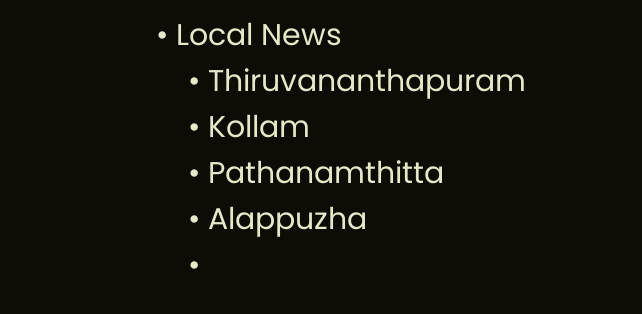• Local News
    • Thiruvananthapuram
    • Kollam
    • Pathanamthitta
    • Alappuzha
    •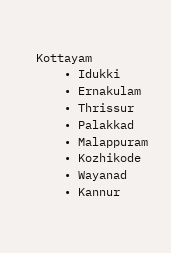Kottayam
    • Idukki
    • Ernakulam
    • Thrissur
    • Palakkad
    • Malappuram
    • Kozhikode
    • Wayanad
    • Kannur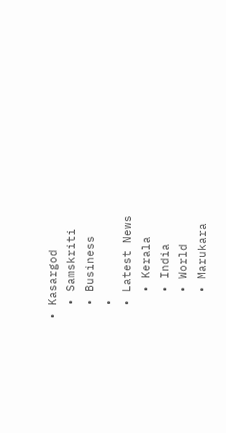• Kasargod
  • Samskriti
  • Business
  •
  • Latest News
    • Kerala
    • India
    • World
    • Marukara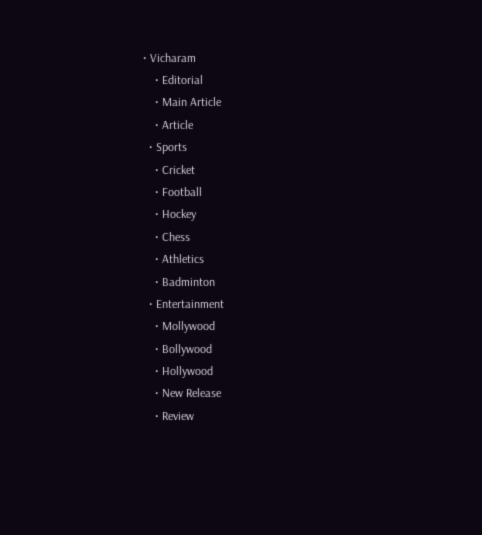• Vicharam
    • Editorial
    • Main Article
    • Article
  • Sports
    • Cricket
    • Football
    • Hockey
    • Chess
    • Athletics
    • Badminton
  • Entertainment
    • Mollywood
    • Bollywood
    • Hollywood
    • New Release
    • Review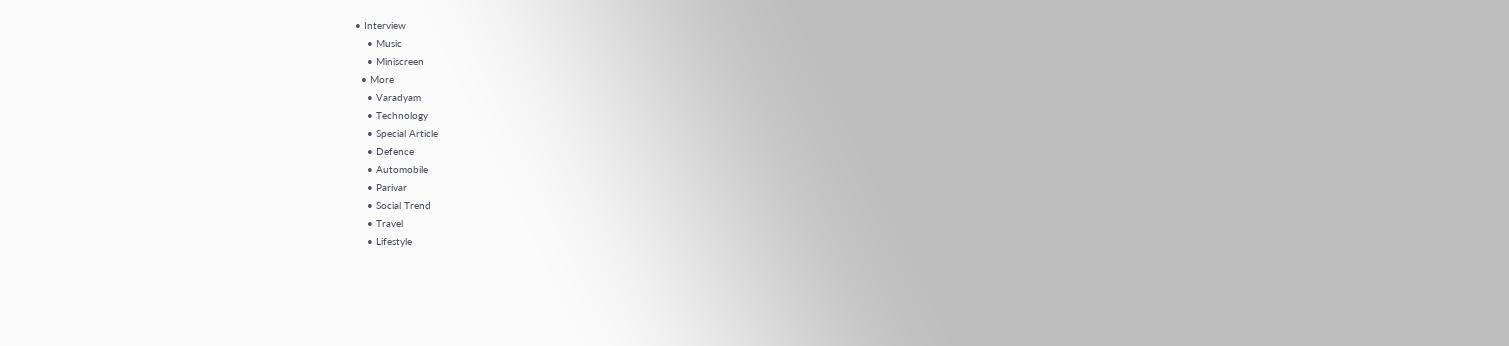• Interview
    • Music
    • Miniscreen
  • More
    • Varadyam
    • Technology
    • Special Article
    • Defence
    • Automobile
    • Parivar
    • Social Trend
    • Travel
    • Lifestyle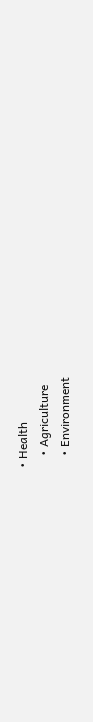• Health
    • Agriculture
    • Environment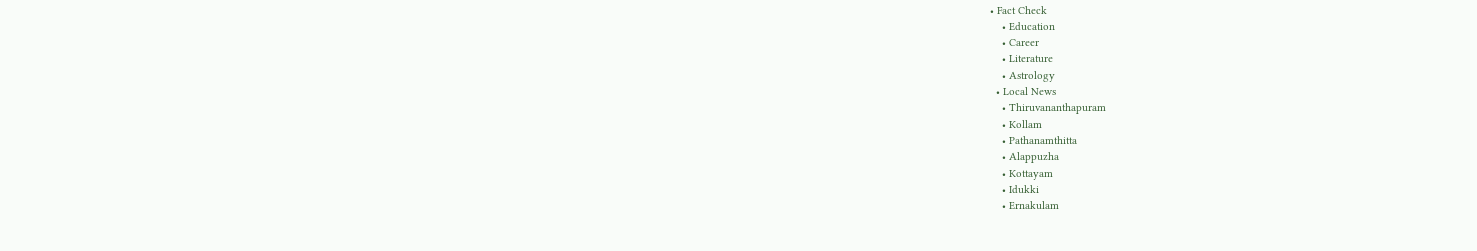• Fact Check
    • Education
    • Career
    • Literature
    • Astrology
  • Local News
    • Thiruvananthapuram
    • Kollam
    • Pathanamthitta
    • Alappuzha
    • Kottayam
    • Idukki
    • Ernakulam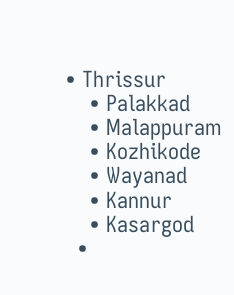• Thrissur
    • Palakkad
    • Malappuram
    • Kozhikode
    • Wayanad
    • Kannur
    • Kasargod
  •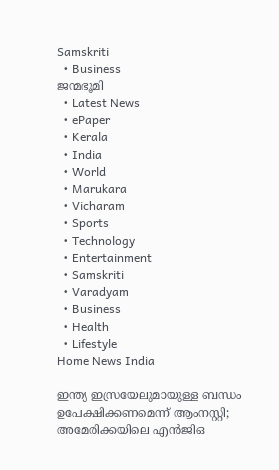Samskriti
  • Business
ജന്മഭൂമി
  • Latest News
  • ePaper
  • Kerala
  • India
  • World
  • Marukara
  • Vicharam
  • Sports
  • Technology
  • Entertainment
  • Samskriti
  • Varadyam
  • Business
  • Health
  • Lifestyle
Home News India

ഇന്ത്യ ഇസ്രയേലുമായുള്ള ബന്ധം ഉപേക്ഷിക്കണമെന്ന് ആംനസ്റ്റി; അമേരിക്കയിലെ എന്‍ജിഒ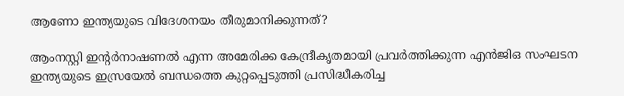ആണോ ഇന്ത്യയുടെ വിദേശനയം തീരുമാനിക്കുന്നത്?

ആംനസ്റ്റി ഇന്‍റര്‍നാഷണല്‍ എന്ന അമേരിക്ക കേന്ദ്രീകൃതമായി പ്രവര്‍ത്തിക്കുന്ന എന്‍ജിഒ സംഘടന ഇന്ത്യയുടെ ഇസ്രയേല്‍ ബന്ധത്തെ കുറ്റപ്പെടുത്തി പ്രസിദ്ധീകരിച്ച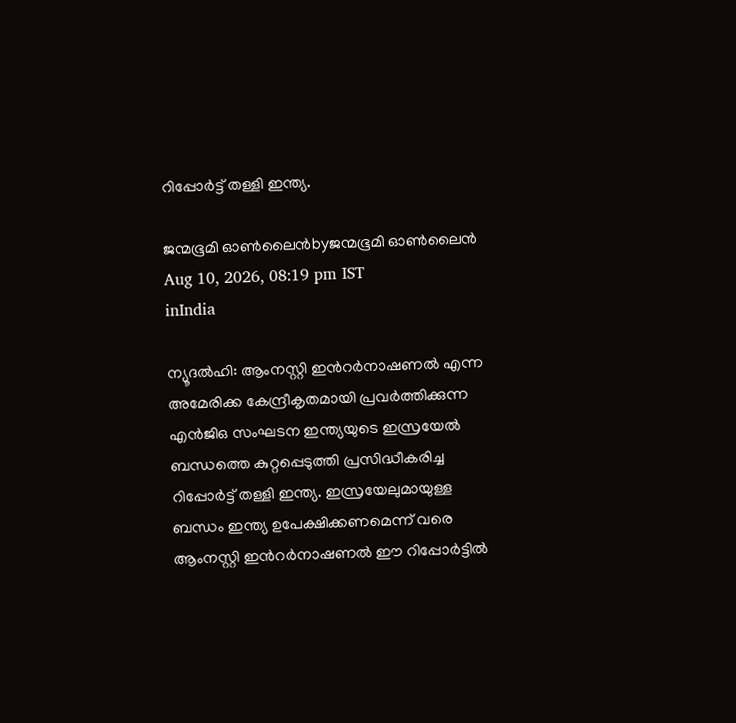റിപ്പോര്‍ട്ട് തള്ളി ഇന്ത്യ.

ജന്മഭൂമി ഓണ്‍ലൈന്‍byജന്മഭൂമി ഓണ്‍ലൈന്‍
Aug 10, 2026, 08:19 pm IST
inIndia

ന്യൂദല്‍ഹി: ആംനസ്റ്റി ഇന്‍റര്‍നാഷണല്‍ എന്ന അമേരിക്ക കേന്ദ്രീകൃതമായി പ്രവര്‍ത്തിക്കുന്ന എന്‍ജിഒ സംഘടന ഇന്ത്യയുടെ ഇസ്രയേല്‍ ബന്ധത്തെ കുറ്റപ്പെടുത്തി പ്രസിദ്ധീകരിച്ച റിപ്പോര്‍ട്ട് തള്ളി ഇന്ത്യ. ഇസ്രയേലുമായുള്ള ബന്ധം ഇന്ത്യ ഉപേക്ഷിക്കണമെന്ന് വരെ ആംനസ്റ്റി ഇന്‍റര്‍നാഷണല്‍ ഈ റിപ്പോര്‍ട്ടില്‍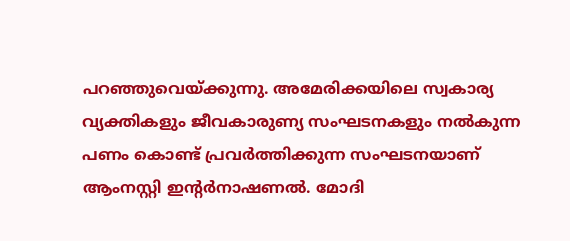പറഞ്ഞുവെയ്‌ക്കുന്നു. അമേരിക്കയിലെ സ്വകാര്യ വ്യക്തികളും ജീവകാരുണ്യ സംഘടനകളും നല്‍കുന്ന പണം കൊണ്ട് പ്രവര്‍ത്തിക്കുന്ന സംഘടനയാണ് ആംനസ്റ്റി ഇന്‍റര്‍നാഷണല്‍. മോദി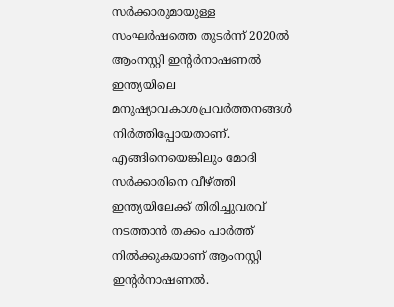സര്‍ക്കാരുമായുള്ള സംഘര്‍ഷത്തെ തുടര്‍ന്ന് 2020ല്‍ ആംനസ്റ്റി ഇന്‍റര്‍നാഷണല്‍ ഇന്ത്യയിലെ മനുഷ്യാവകാശപ്രവര്‍ത്തനങ്ങള്‍ നിര്‍ത്തിപ്പോയതാണ്. എങ്ങിനെയെങ്കിലും മോദി സര്‍ക്കാരിനെ വീഴ്‌ത്തി ഇന്ത്യയിലേക്ക് തിരിച്ചുവരവ് നടത്താന്‍ തക്കം പാര്‍ത്ത് നില്‍ക്കുകയാണ് ആംനസ്റ്റി ഇന്‍റര്‍നാഷണല്‍.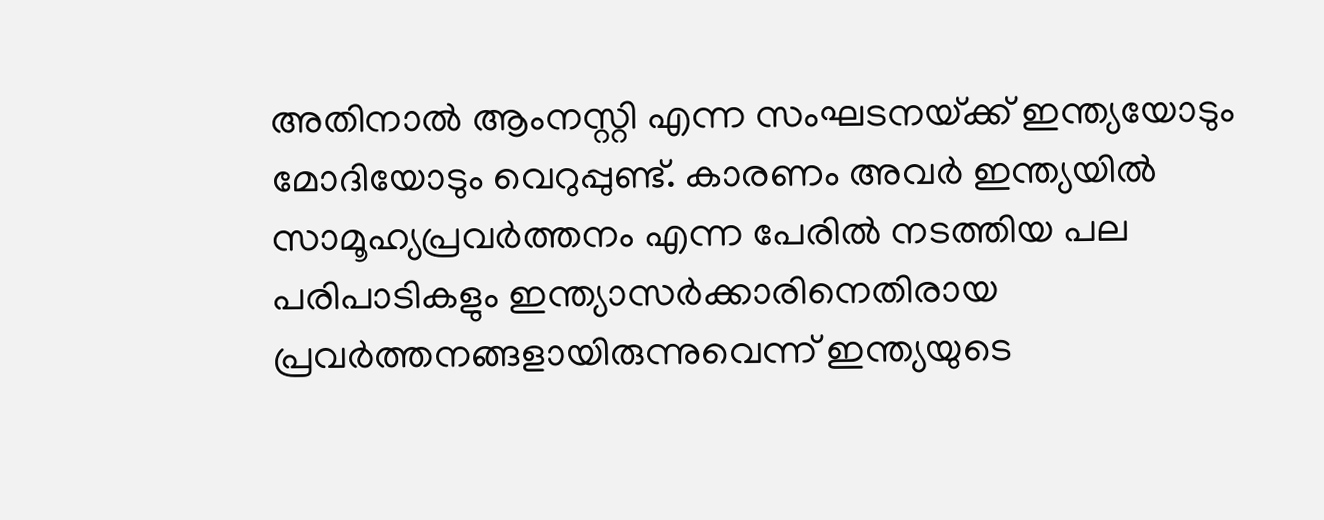അതിനാല്‍ ആംനസ്റ്റി എന്ന സംഘടനയ്‌ക്ക് ഇന്ത്യയോടും മോദിയോടും വെറുപ്പുണ്ട്. കാരണം അവര്‍ ഇന്ത്യയില്‍ സാമൂഹ്യപ്രവര്‍ത്തനം എന്ന പേരില്‍ നടത്തിയ പല പരിപാടികളും ഇന്ത്യാസര്‍ക്കാരിനെതിരായ പ്രവര്‍ത്തനങ്ങളായിരുന്നുവെന്ന് ഇന്ത്യയുടെ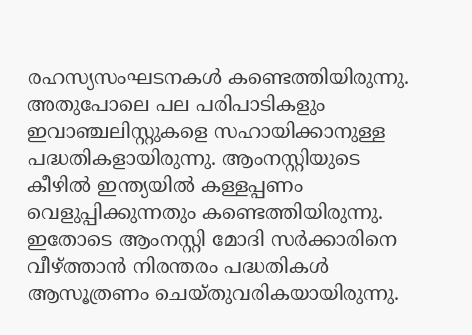രഹസ്യസംഘടനകള്‍ കണ്ടെത്തിയിരുന്നു. അതുപോലെ പല പരിപാടികളും ഇവാഞ്ചലിസ്റ്റുകളെ സഹായിക്കാനുള്ള പദ്ധതികളായിരുന്നു. ആംനസ്റ്റിയുടെ കീഴില്‍ ഇന്ത്യയില്‍ കള്ളപ്പണം വെളുപ്പിക്കുന്നതും കണ്ടെത്തിയിരുന്നു. ഇതോടെ ആംനസ്റ്റി മോദി സര്‍ക്കാരിനെ വീഴ്‌ത്താന്‍ നിരന്തരം പദ്ധതികള്‍ ആസൂത്രണം ചെയ്തുവരികയായിരുന്നു.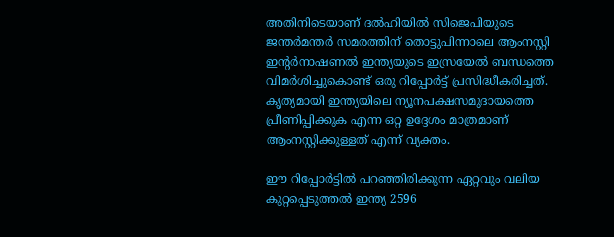അതിനിടെയാണ് ദല്‍ഹിയില്‍ സിജെപിയുടെ ജന്തര്‍മന്തര്‍ സമരത്തിന് തൊട്ടുപിന്നാലെ ആംനസ്റ്റി ഇന്‍റര്‍നാഷണല്‍ ഇന്ത്യയുടെ ഇസ്രയേല്‍ ബന്ധത്തെ വിമര്‍ശിച്ചുകൊണ്ട് ഒരു റിപ്പോര്‍ട്ട് പ്രസിദ്ധീകരിച്ചത്. കൃത്യമായി ഇന്ത്യയിലെ ന്യൂനപക്ഷസമുദായത്തെ പ്രീണിപ്പിക്കുക എന്ന ഒറ്റ ഉദ്ദേശം മാത്രമാണ് ആംനസ്റ്റിക്കുള്ളത് എന്ന് വ്യക്തം.

ഈ റിപ്പോര്‍ട്ടില്‍ പറഞ്ഞിരിക്കുന്ന ഏറ്റവും വലിയ കുറ്റപ്പെടുത്തല്‍ ഇന്ത്യ 2596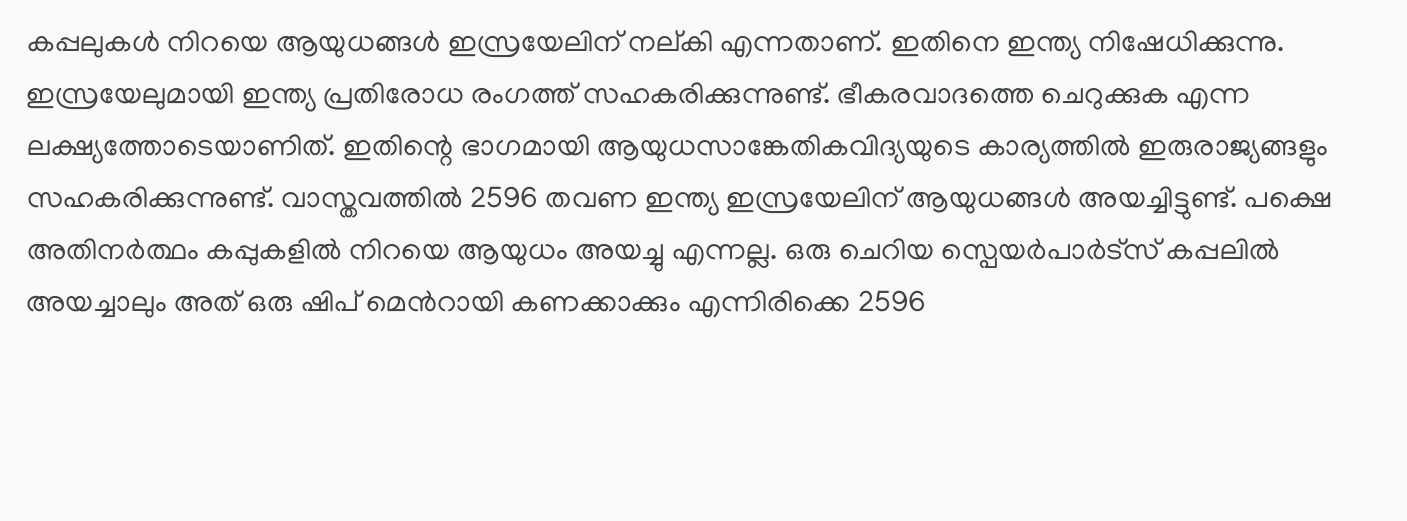കപ്പലുകള്‍ നിറയെ ആയുധങ്ങള്‍ ഇസ്രയേലിന് നല‍്കി എന്നതാണ്. ഇതിനെ ഇന്ത്യ നിഷേധിക്കുന്നു. ഇസ്രയേലുമായി ഇന്ത്യ പ്രതിരോധ രംഗത്ത് സഹകരിക്കുന്നുണ്ട്. ഭീകരവാദത്തെ ചെറുക്കുക എന്ന ലക്ഷ്യത്തോടെയാണിത്. ഇതിന്റെ ഭാഗമായി ആയുധസാങ്കേതികവിദ്യയുടെ കാര്യത്തില്‍ ഇരുരാജ്യങ്ങളും സഹകരിക്കുന്നുണ്ട്. വാസ്തവത്തില്‍ 2596 തവണ ഇന്ത്യ ഇസ്രയേലിന് ആയുധങ്ങള്‍ അയച്ചിട്ടുണ്ട്. പക്ഷെ അതിനര്‍ത്ഥം കപ്പുകളില്‍ നിറയെ ആയുധം അയച്ചു എന്നല്ല. ഒരു ചെറിയ സ്പെയര്‍പാര്‍ട്സ് കപ്പലില്‍ അയച്ചാലും അത് ഒരു ഷിപ് മെന്‍റായി കണക്കാക്കും എന്നിരിക്കെ 2596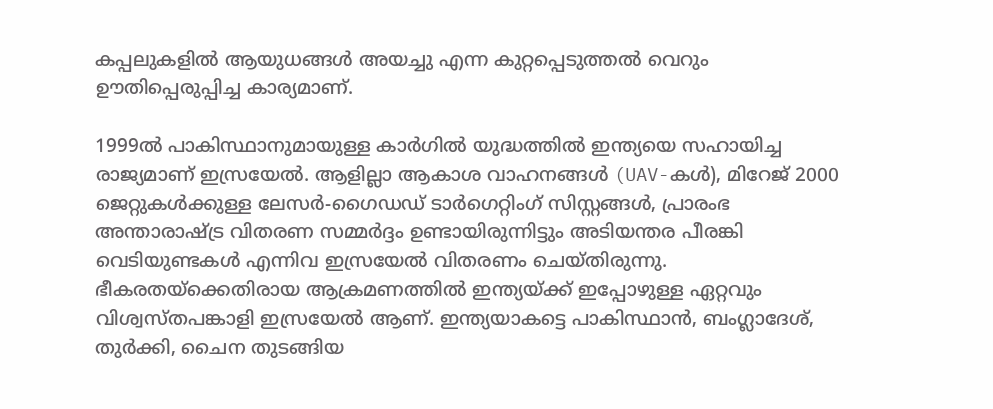കപ്പലുകളില്‍ ആയുധങ്ങള്‍ അയച്ചു എന്ന കുറ്റപ്പെടുത്തല്‍ വെറും ഊതിപ്പെരുപ്പിച്ച കാര്യമാണ്.

1999ല്‍ പാകിസ്ഥാനുമായുള്ള കാര്‍ഗില്‍ യുദ്ധത്തില്‍ ഇന്ത്യയെ സഹായിച്ച രാജ്യമാണ് ഇസ്രയേല്‍. ആളില്ലാ ആകാശ വാഹനങ്ങൾ (UAV-കൾ), മിറേജ് 2000 ജെറ്റുകൾക്കുള്ള ലേസർ-ഗൈഡഡ് ടാർഗെറ്റിംഗ് സിസ്റ്റങ്ങൾ, പ്രാരംഭ അന്താരാഷ്‌ട്ര വിതരണ സമ്മർദ്ദം ഉണ്ടായിരുന്നിട്ടും അടിയന്തര പീരങ്കി വെടിയുണ്ടകൾ എന്നിവ ഇസ്രയേല്‍ വിതരണം ചെയ്തിരുന്നു. ഭീകരതയ്‌ക്കെതിരായ ആക്രമണത്തില്‍ ഇന്ത്യയ്‌ക്ക് ഇപ്പോഴുള്ള ഏറ്റവും വിശ്വസ്തപങ്കാളി ഇസ്രയേല്‍ ആണ്. ഇന്ത്യയാകട്ടെ പാകിസ്ഥാന്‍, ബംഗ്ലാദേശ്, തുര്‍ക്കി, ചൈന തുടങ്ങിയ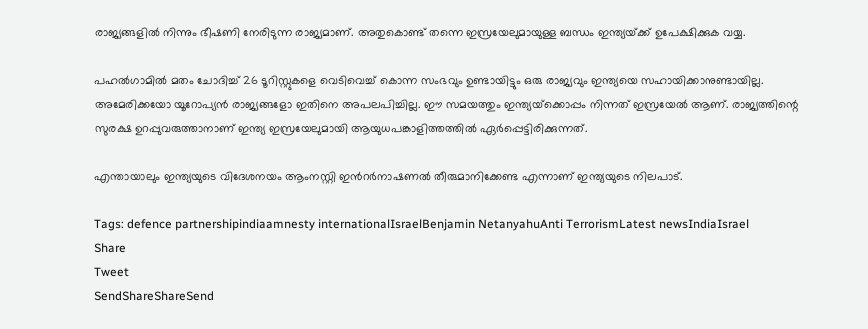രാജ്യങ്ങളില്‍ നിന്നും ഭീഷണി നേരിടുന്ന രാജ്യമാണ്. അതുകൊണ്ട് തന്നെ ഇസ്രയേലുമായുള്ള ബന്ധം ഇന്ത്യയ്‌ക്ക് ഉപേക്ഷിക്കുക വയ്യ.

പഹല്‍ഗാമില്‍ മതം ചോദിച്ച് 26 ടൂറിസ്റ്റുകളെ വെടിവെച്ച് കൊന്ന സംഭവും ഉണ്ടായിട്ടും ഒരു രാജ്യവും ഇന്ത്യയെ സഹായിക്കാനുണ്ടായില്ല. അമേരിക്കയോ യൂറോപ്യന്‍ രാജ്യങ്ങളോ ഇതിനെ അപലപിച്ചില്ല. ഈ സമയത്തും ഇന്ത്യയ്‌ക്കൊപ്പം നിന്നത് ഇസ്രയേല്‍ ആണ്. രാജ്യത്തിന്റെ സുരക്ഷ ഉറപ്പുവരുത്താനാണ് ഇന്ത്യ ഇസ്രയേലുമായി ആയുധപങ്കാളിത്തത്തില്‍ ഏര്‍പ്പെട്ടിരിക്കുന്നത്.

എന്തായാലും ഇന്ത്യയുടെ വിദേശനയം ആംനസ്റ്റി ഇന്‍റര്‍നാഷണല്‍ തീരുമാനിക്കേണ്ട എന്നാണ് ഇന്ത്യയുടെ നിലപാട്.

Tags: defence partnershipindiaamnesty internationalIsraelBenjamin NetanyahuAnti TerrorismLatest newsIndiaIsrael
Share
Tweet
SendShareShareSend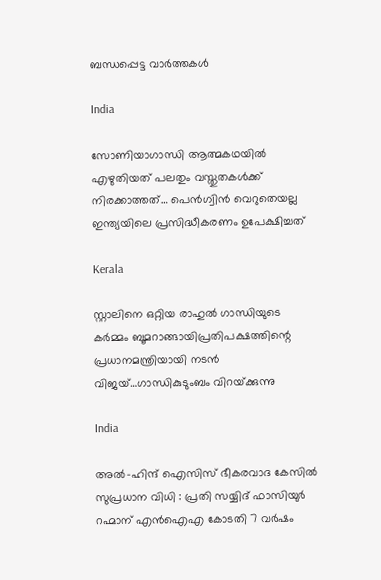ബന്ധപ്പെട്ട വാര്‍ത്തകള്‍

India

സോണിയാഗാന്ധി ആത്മകഥയില്‍ എഴുതിയത് പലതും വസ്തുതകള്‍ക്ക് നിരക്കാത്തത്… പെന്‍ഗ്വിന്‍ വെറുതെയല്ല ഇന്ത്യയിലെ പ്രസിദ്ധീകരണം ഉപേക്ഷിച്ചത്

Kerala

സ്റ്റാലിനെ ഒറ്റിയ രാഹുല്‍ ഗാന്ധിയുടെ കര്‍മ്മം ബൂമറാങ്ങായിപ്രതിപക്ഷത്തിന്റെ പ്രധാനമന്ത്രിയായി നടന്‍ വിജയ്…ഗാന്ധികുടുംബം വിറയ്‌ക്കുന്നു

India

അൽ-ഹിന്ദ് ഐസിസ് ഭീകരവാദ കേസിൽ സുപ്രധാന വിധി : പ്രതി സയ്യിദ് ഫാസിയുർ റഹ്മാന് എൻഐഎ കോടതി 7 വർഷം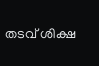തടവ് ശിക്ഷ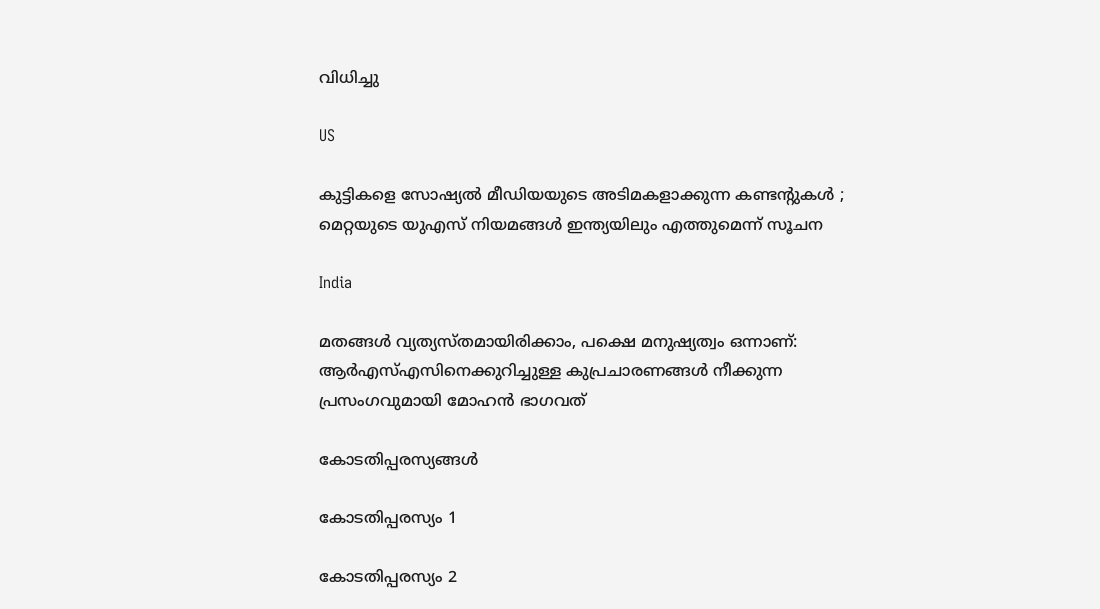വിധിച്ചു

US

കുട്ടികളെ സോഷ്യൽ മീഡിയയുടെ അടിമകളാക്കുന്ന കണ്ടന്റുകൾ ; മെറ്റയുടെ യുഎസ് നിയമങ്ങൾ ഇന്ത്യയിലും എത്തുമെന്ന് സൂചന

India

മതങ്ങള്‍ വ്യത്യസ്തമായിരിക്കാം, പക്ഷെ മനുഷ്യത്വം ഒന്നാണ്: ആര്‍എസ്എസിനെക്കുറിച്ചുള്ള കുപ്രചാരണങ്ങള്‍ നീക്കുന്ന പ്രസംഗവുമായി മോഹന്‍ ഭാഗവത്

കോടതിപ്പരസ്യങ്ങള്‍

കോടതിപ്പരസ്യം 1

കോടതിപ്പരസ്യം 2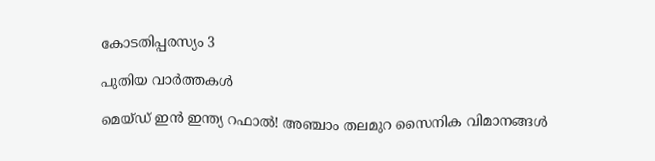കോടതിപ്പരസ്യം 3

പുതിയ വാര്‍ത്തകള്‍

മെയ്ഡ് ഇന്‍ ഇന്ത്യ റഫാല്‍! അഞ്ചാം തലമുറ സൈനിക വിമാനങ്ങള്‍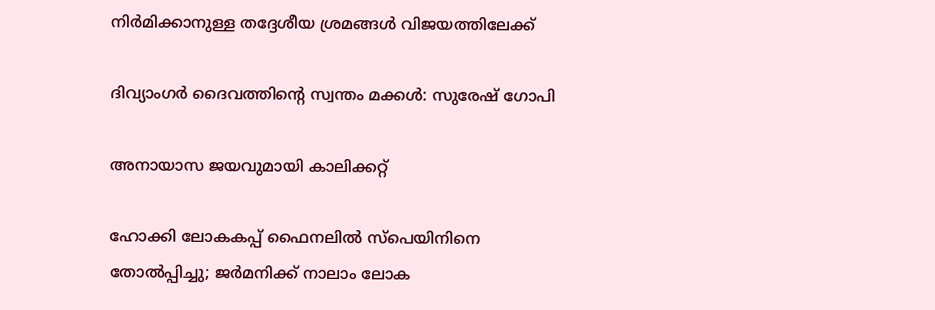നിര്‍മിക്കാനുള്ള തദ്ദേശീയ ശ്രമങ്ങള്‍ വിജയത്തിലേക്ക്

ദിവ്യാംഗര്‍ ദൈവത്തിന്റെ സ്വന്തം മക്കള്‍: സുരേഷ് ഗോപി

അനായാസ ജയവുമായി കാലിക്കറ്റ്

ഹോക്കി ലോകകപ്പ് ഫൈനലില്‍ സ്‌പെയിനിനെ തോല്‍പ്പിച്ചു; ജര്‍മനിക്ക് നാലാം ലോക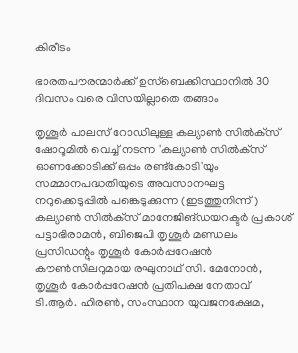കിരീടം

ഭാരതപൗരന്മാര്‍ക്ക് ഉസ്ബെക്കിസ്ഥാനില്‍ 30 ദിവസം വരെ വിസയില്ലാതെ തങ്ങാം

തൃശൂര്‍ പാലസ് റോഡിലുള്ള കല്യാണ്‍ സില്‍ക്‌സ് ഷോറൂമില്‍ വെച്ച് നടന്ന 'കല്യാണ്‍ സില്‍ക്‌സ് ഓണക്കോടിക്ക് ഒപ്പം രണ്ട്‌കോടി'യും സമ്മാനപദ്ധതിയുടെ അവസാനഘട്ട നറുക്കെടുപ്പില്‍ പങ്കെടുക്കുന്ന (ഇടത്തുനിന്ന്) കല്യാണ്‍ സില്‍ക്‌സ് മാനേജിങ്ഡയറക്ടര്‍ പ്രകാശ് പട്ടാഭിരാമന്‍, ബിജെപി തൃശൂര്‍ മണ്ഡലം പ്രസിഡന്റും തൃശൂര്‍ കോര്‍പ്പറേഷന്‍ കൗണ്‍സിലറുമായ രഘുനാഥ് സി. മേനോന്‍, തൃശൂര്‍ കോര്‍പ്പറേഷന്‍ പ്രതിപക്ഷ നേതാവ് ടി.ആര്‍. ഹിരണ്‍, സംസ്ഥാന യുവജനക്ഷേമ,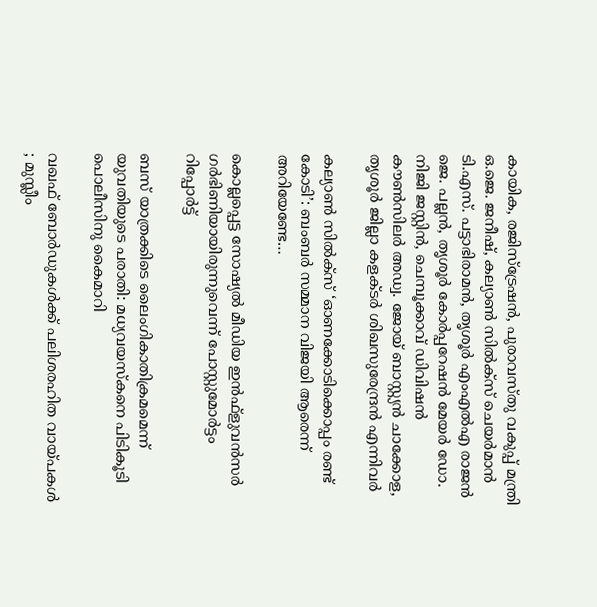കായിക, രജിസ്‌ട്രേഷന്‍, പുരാവസ്തു വകുപ്പ് മന്ത്രി ഒ.ജെ. ജനീഷ്, കല്യാണ്‍ സില്‍ക്‌സ് ചെയര്‍മാന്‍ ടി.എസ്. പട്ടാഭിരാമന്‍, തൃശൂര്‍ എംഎല്‍എ രാജന്‍ ജെ. പല്ലന്‍, തൃശൂര്‍ കോര്‍പ്പറേഷന്‍ മേയര്‍ ഡോ. നിജി ജസ്റ്റിന്‍, ചെമ്പൂക്കാവ് ഡിവിഷന്‍ കൗണ്‍സിലര്‍ അഡ്വ. ജോയ് ബാസ്റ്റ്യന്‍ ചാക്കോള, തൃശൂര്‍ ജില്ലാ കളക്ടര്‍ ശിഖസുരേന്ദ്രന്‍ എന്നിവര്‍

കല്യാണ്‍ സില്‍ക്‌സ് ‘ഓണക്കോടിക്കൊപ്പം രണ്ട് കോടി’: ബംബര്‍ സമ്മാന വിജയി ആരെന്ന് അറിയേണ്ടേ…

കൊല്ലപ്പെട്ട സോഷ്യല്‍ മീഡിയ ഇന്‍ഫ്‌ളുവന്‍സര്‍ ഗര്‍ഭിണിയായിരുന്നുവെന്ന് പോസ്റ്റുമോര്‍ട്ടം റിപ്പോര്‍ട്ട്

ബസ് യാത്രക്കിടെ ലൈംഗികാതിക്രമമെന്ന് യുവതിയുടെ പരാതി: മധ്യവയസ്‌കനെ പിടികൂടി പൊലീസിനു കൈമാറി

വഖഫ് ബോർഡുകൾക്ക് പലിശരഹിത വായ്‌പകൾ ; മുസ്ലീം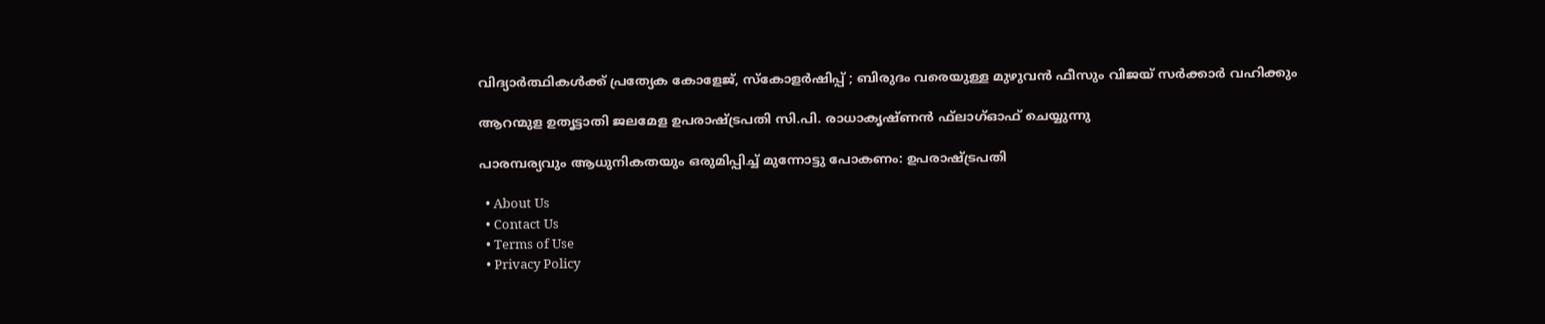വിദ്യാർത്ഥികൾക്ക് പ്രത്യേക കോളേജ്, സ്കോളർഷിപ്പ് ; ബിരുദം വരെയുള്ള മുഴുവൻ ഫീസും വിജയ് സർക്കാർ വഹിക്കും

ആറന്മുള ഉതൃട്ടാതി ജലമേള ഉപരാഷ്ട്രപതി സി.പി. രാധാകൃഷ്ണന്‍ ഫ്‌ലാഗ്ഓഫ് ചെയ്യുന്നു

പാരമ്പര്യവും ആധുനികതയും ഒരുമിപ്പിച്ച് മുന്നോട്ടു പോകണം: ഉപരാഷ്‌ട്രപതി

  • About Us
  • Contact Us
  • Terms of Use
  • Privacy Policy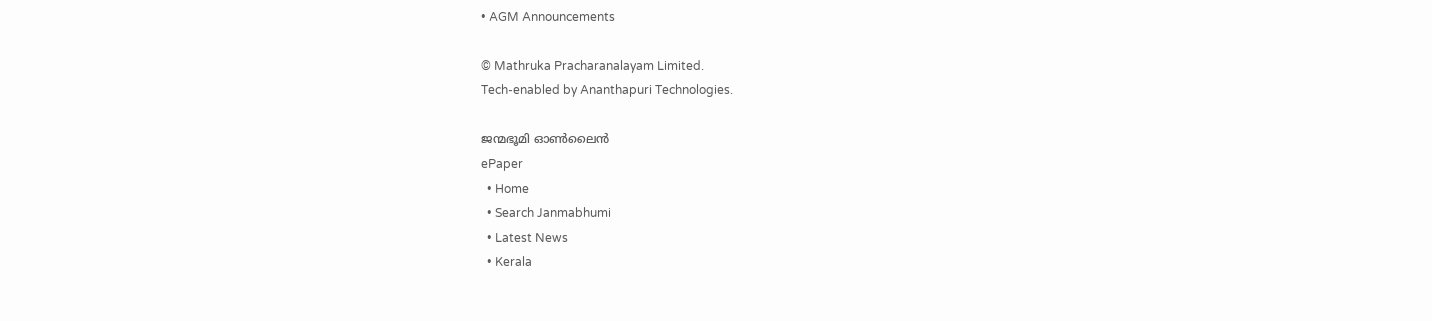• AGM Announcements

© Mathruka Pracharanalayam Limited.
Tech-enabled by Ananthapuri Technologies.

ജന്മഭൂമി ഓണ്‍ലൈന്‍
ePaper
  • Home
  • Search Janmabhumi
  • Latest News
  • Kerala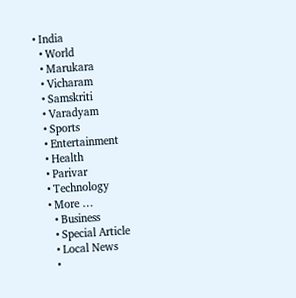• India
  • World
  • Marukara
  • Vicharam
  • Samskriti
  • Varadyam
  • Sports
  • Entertainment
  • Health
  • Parivar
  • Technology
  • More …
    • Business
    • Special Article
    • Local News
    •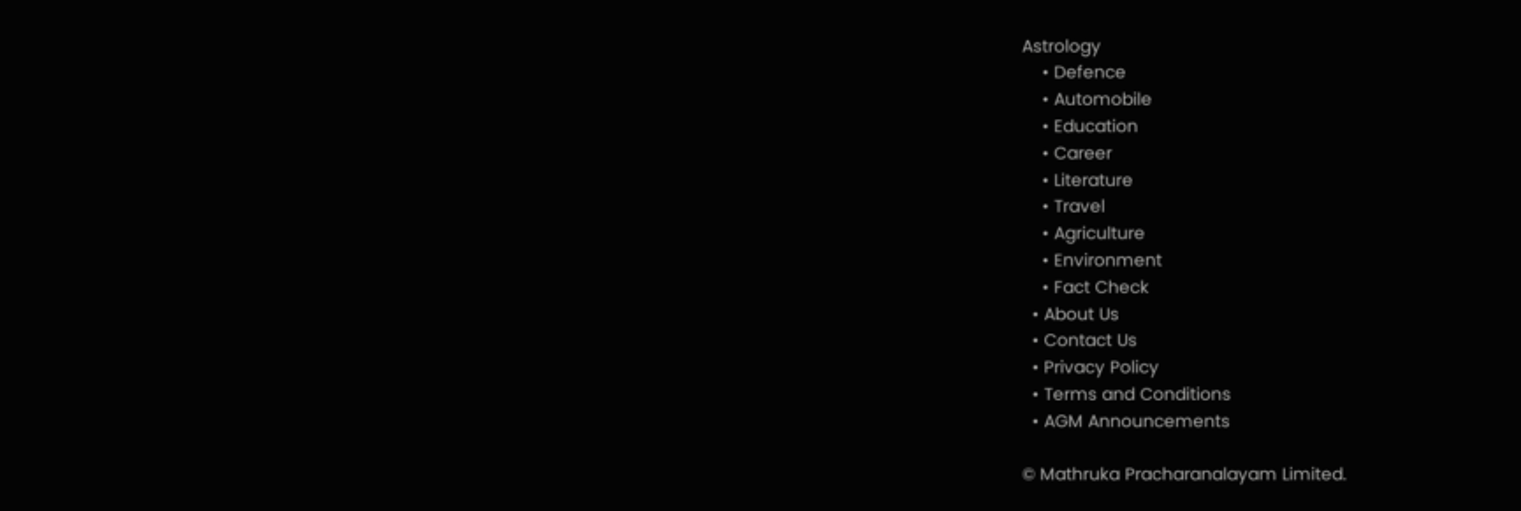Astrology
    • Defence
    • Automobile
    • Education
    • Career
    • Literature
    • Travel
    • Agriculture
    • Environment
    • Fact Check
  • About Us
  • Contact Us
  • Privacy Policy
  • Terms and Conditions
  • AGM Announcements

© Mathruka Pracharanalayam Limited.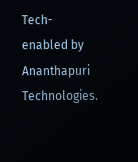Tech-enabled by Ananthapuri Technologies.